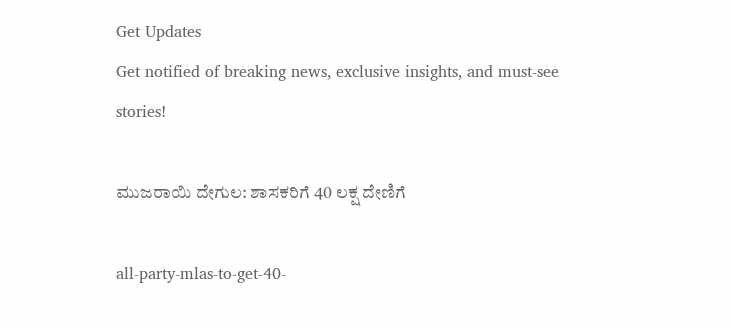Get Updates
Get notified of breaking news, exclusive insights, and must-see stories!

ಮುಜರಾಯಿ ದೇಗುಲ: ಶಾಸಕರಿಗೆ 40 ಲಕ್ಷ ದೇಣಿಗೆ

all-party-mlas-to-get-40-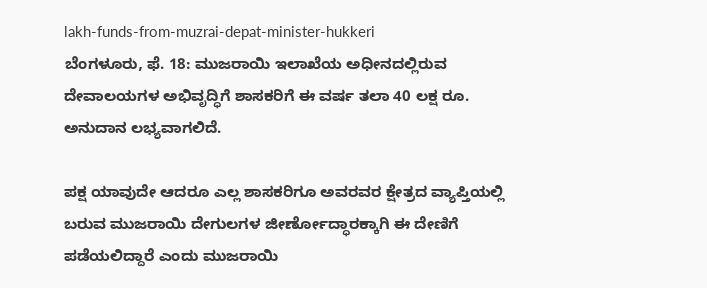lakh-funds-from-muzrai-depat-minister-hukkeri
ಬೆಂಗಳೂರು, ಫೆ. 18: ಮುಜರಾಯಿ ಇಲಾಖೆಯ ಅಧೀನದಲ್ಲಿರುವ ದೇವಾಲಯಗಳ ಅಭಿವೃದ್ಧಿಗೆ ಶಾಸಕರಿಗೆ ಈ ವರ್ಷ ತಲಾ 40 ಲಕ್ಷ ರೂ. ಅನುದಾನ ಲಭ್ಯವಾಗಲಿದೆ.

ಪಕ್ಷ ಯಾವುದೇ ಆದರೂ ಎಲ್ಲ ಶಾಸಕರಿಗೂ ಅವರವರ ಕ್ಷೇತ್ರದ ವ್ಯಾಪ್ತಿಯಲ್ಲಿ ಬರುವ ಮುಜರಾಯಿ ದೇಗುಲಗಳ ಜೀರ್ಣೋದ್ಧಾರಕ್ಕಾಗಿ ಈ ದೇಣಿಗೆ ಪಡೆಯಲಿದ್ದಾರೆ ಎಂದು ಮುಜರಾಯಿ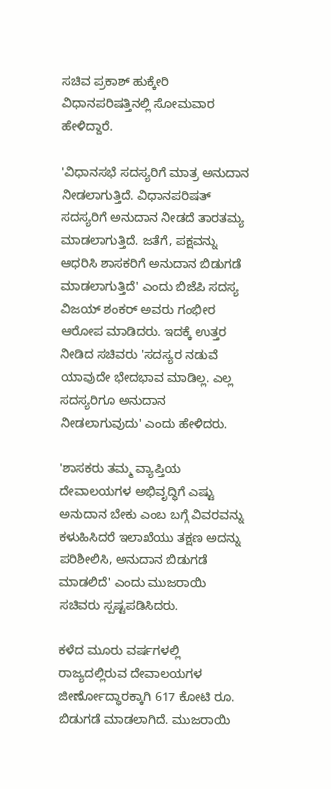ಸಚಿವ ಪ್ರಕಾಶ್ ಹುಕ್ಕೇರಿ ವಿಧಾನಪರಿಷತ್ತಿನಲ್ಲಿ ಸೋಮವಾರ ಹೇಳಿದ್ದಾರೆ.

'ವಿಧಾನಸಭೆ ಸದಸ್ಯರಿಗೆ ಮಾತ್ರ ಅನುದಾನ ನೀಡಲಾಗುತ್ತಿದೆ. ವಿಧಾನಪರಿಷತ್ ಸದಸ್ಯರಿಗೆ ಅನುದಾನ ನೀಡದೆ ತಾರತಮ್ಯ ಮಾಡಲಾಗುತ್ತಿದೆ. ಜತೆಗೆ, ಪಕ್ಷವನ್ನು ಆಧರಿಸಿ ಶಾಸಕರಿಗೆ ಅನುದಾನ ಬಿಡುಗಡೆ ಮಾಡಲಾಗುತ್ತಿದೆ' ಎಂದು ಬಿಜೆಪಿ ಸದಸ್ಯ ವಿಜಯ್‌ ಶಂಕರ್ ಅವರು ಗಂಭೀರ ಆರೋಪ ಮಾಡಿದರು. ಇದಕ್ಕೆ ಉತ್ತರ ನೀಡಿದ ಸಚಿವರು 'ಸದಸ್ಯರ ನಡುವೆ ಯಾವುದೇ ಭೇದಭಾವ ಮಾಡಿಲ್ಲ. ಎಲ್ಲ ಸದಸ್ಯರಿಗೂ ಅನುದಾನ ನೀಡಲಾಗುವುದು' ಎಂದು ಹೇಳಿದರು.

'ಶಾಸಕರು ತಮ್ಮ ವ್ಯಾಪ್ತಿಯ ದೇವಾಲಯಗಳ ಅಭಿವೃದ್ಧಿಗೆ ಎಷ್ಟು ಅನುದಾನ ಬೇಕು ಎಂಬ ಬಗ್ಗೆ ವಿವರವನ್ನು ಕಳುಹಿಸಿದರೆ ಇಲಾಖೆಯು ತಕ್ಷಣ ಅದನ್ನು ಪರಿಶೀಲಿಸಿ, ಅನುದಾನ ಬಿಡುಗಡೆ ಮಾಡಲಿದೆ' ಎಂದು ಮುಜರಾಯಿ ಸಚಿವರು ಸ್ಪಷ್ಟಪಡಿಸಿದರು.

ಕಳೆದ ಮೂರು ವರ್ಷಗಳಲ್ಲಿ ರಾಜ್ಯದಲ್ಲಿರುವ ದೇವಾಲಯಗಳ ಜೀರ್ಣೋದ್ಧಾರಕ್ಕಾಗಿ 617 ಕೋಟಿ ರೂ. ಬಿಡುಗಡೆ ಮಾಡಲಾಗಿದೆ. ಮುಜರಾಯಿ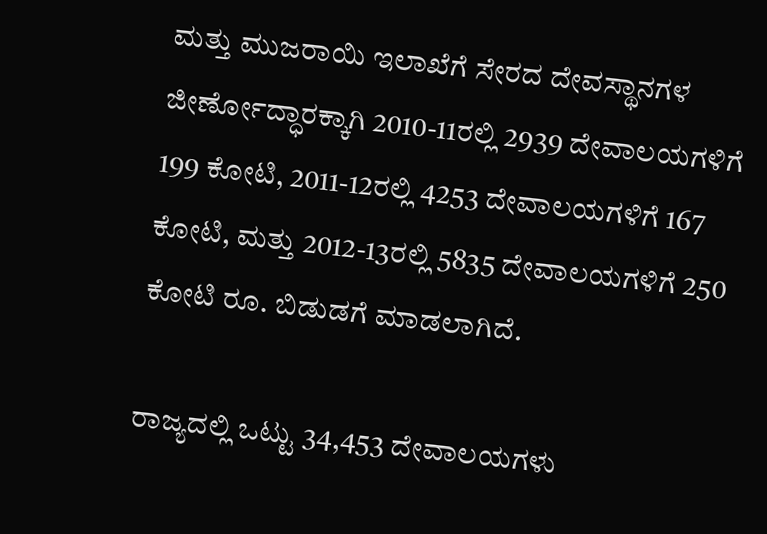ಮತ್ತು ಮುಜರಾಯಿ ಇಲಾಖೆಗೆ ಸೇರದ ದೇವಸ್ಥಾನಗಳ ಜೀರ್ಣೋದ್ಧಾರಕ್ಕಾಗಿ 2010-11ರಲ್ಲಿ 2939 ದೇವಾಲಯಗಳಿಗೆ 199 ಕೋಟಿ, 2011-12ರಲ್ಲಿ 4253 ದೇವಾಲಯಗಳಿಗೆ 167 ಕೋಟಿ, ಮತ್ತು 2012-13ರಲ್ಲಿ 5835 ದೇವಾಲಯಗಳಿಗೆ 250 ಕೋಟಿ ರೂ. ಬಿಡುಡಗೆ ಮಾಡಲಾಗಿದೆ.

ರಾಜ್ಯದಲ್ಲಿ ಒಟ್ಟು 34,453 ದೇವಾಲಯಗಳು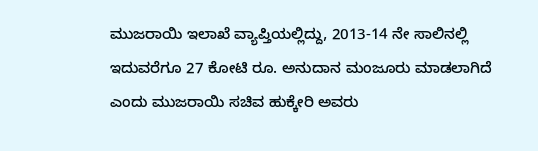ಮುಜರಾಯಿ ಇಲಾಖೆ ವ್ಯಾಪ್ತಿಯಲ್ಲಿದ್ದು, 2013-14 ನೇ ಸಾಲಿನಲ್ಲಿ ಇದುವರೆಗೂ 27 ಕೋಟಿ ರೂ. ಅನುದಾನ ಮಂಜೂರು ಮಾಡಲಾಗಿದೆ ಎಂದು ಮುಜರಾಯಿ ಸಚಿವ ಹುಕ್ಕೇರಿ ಅವರು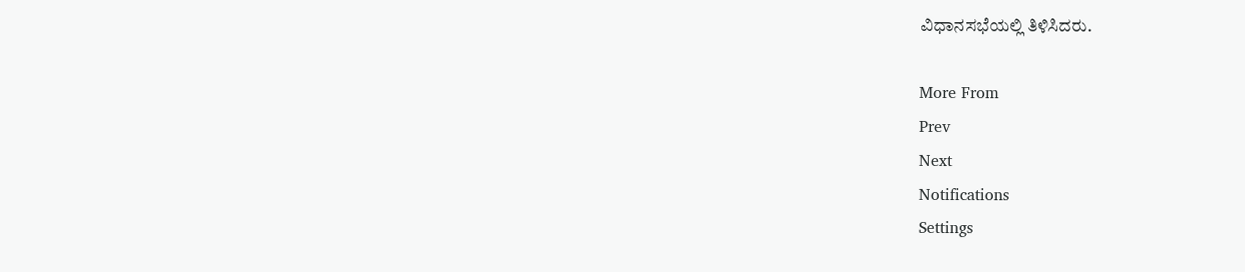ವಿಧಾನಸಭೆಯಲ್ಲಿ ತಿಳಿಸಿದರು.

More From
Prev
Next
Notifications
Settings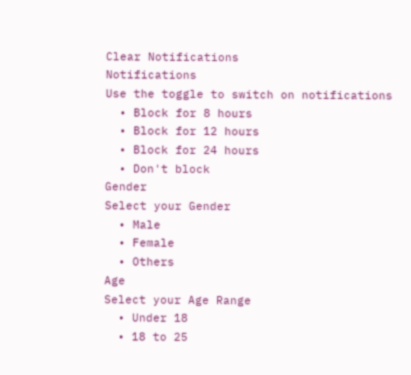Clear Notifications
Notifications
Use the toggle to switch on notifications
  • Block for 8 hours
  • Block for 12 hours
  • Block for 24 hours
  • Don't block
Gender
Select your Gender
  • Male
  • Female
  • Others
Age
Select your Age Range
  • Under 18
  • 18 to 25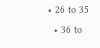• 26 to 35
  • 36 to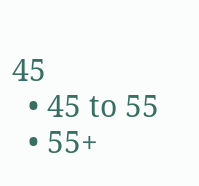45
  • 45 to 55
  • 55+